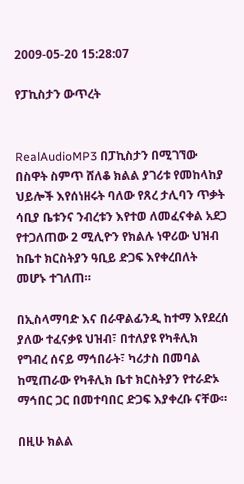2009-05-20 15:28:07

የፓኪስታን ውጥረት


RealAudioMP3 በፓኪስታን በሚገኘው በስዋት ስምጥ ሸለቆ ክልል ያገሪቱ የመከላከያ ህይሎች እየሰነዘሩት ባለው የጸረ ታሊባን ጥቃት ሳቢያ ቤቱንና ንብረቱን እየተወ ለመፈናቀል አደጋ የተጋለጠው 2 ሚሊዮን የክልሉ ነዋሪው ህዝብ ከቤተ ክርስትያን ዓቢይ ድጋፍ እየቀረበለት መሆኑ ተገለጠ።

በኢስላማባድ እና በራዋልፊንዲ ከተማ እየደረሰ ያለው ተፈናቃዩ ህዝብ፣ በተለያዩ የካቶሊክ የግብረ ሰናይ ማኅበራት፣ ካሪታስ በመባል ከሚጠራው የካቶሊክ ቤተ ክርስትያን የተራድኦ ማኅበር ጋር በመተባበር ድጋፍ እያቀረቡ ናቸው።

በዚሁ ክልል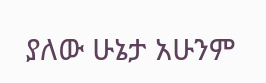ያለው ሁኔታ አሁንም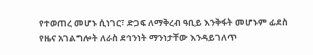የተወጠረ መሆኑ ሲነገር፣ ድጋፍ ለማቅረብ ዓቢይ እንቅፋት መሆኑም ፊደስ የዜና አገልግሎት ለራስ ደኅንነት ማንነታቸው እንዳይገለጥ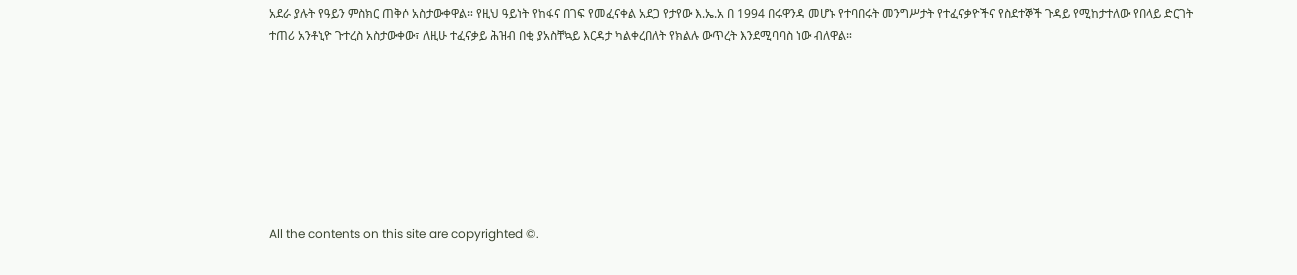አደራ ያሉት የዓይን ምስክር ጠቅሶ አስታውቀዋል። የዚህ ዓይነት የከፋና በገፍ የመፈናቀል አደጋ የታየው እ.ኤ.አ በ 1994 በሩዋንዳ መሆኑ የተባበሩት መንግሥታት የተፈናቃዮችና የስደተኞች ጉዳይ የሚከታተለው የበላይ ድርገት ተጠሪ አንቶኒዮ ጉተረስ አስታውቀው፣ ለዚሁ ተፈናቃይ ሕዝብ በቂ ያአስቸኳይ እርዳታ ካልቀረበለት የክልሉ ውጥረት እንደሚባባስ ነው ብለዋል።








All the contents on this site are copyrighted ©.